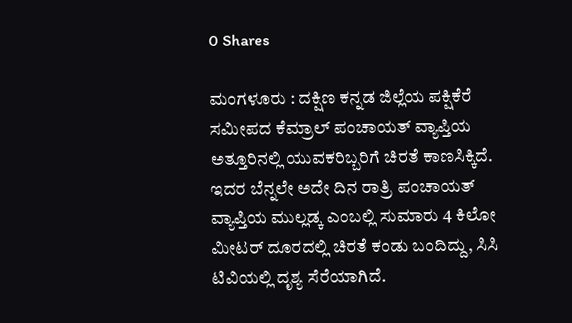0 Shares

ಮಂಗಳೂರು : ದಕ್ಷಿಣ ಕನ್ನಡ ಜಿಲ್ಲೆಯ ಪಕ್ಷಿಕೆರೆ ಸಮೀಪದ ಕೆಮ್ರಾಲ್ ಪಂಚಾಯತ್ ವ್ಯಾಪ್ತಿಯ ಅತ್ತೂರಿನಲ್ಲಿ ಯುವಕರಿಬ್ಬರಿಗೆ ಚಿರತೆ ಕಾಣಸಿಕ್ಕಿದೆ. ಇದರ ಬೆನ್ನಲೇ ಅದೇ ದಿನ ರಾತ್ರಿ ಪಂಚಾಯತ್‌ ವ್ಯಾಪ್ತಿಯ ಮುಲ್ಲಡ್ಕ ಎಂಬಲ್ಲಿ ಸುಮಾರು 4 ಕಿಲೋ ಮೀಟ‌ರ್ ದೂರದಲ್ಲಿ ಚಿರತೆ ಕಂಡು ಬಂದಿದ್ದು, ಸಿಸಿ ಟಿವಿಯಲ್ಲಿ ದೃಶ್ಯ ಸೆರೆಯಾಗಿದೆ.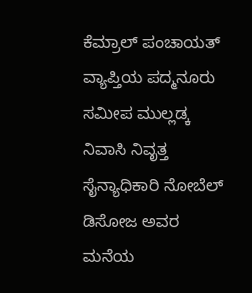ಕೆಮ್ರಾಲ್ ಪಂಚಾಯತ್ ವ್ಯಾಪ್ತಿಯ ಪದ್ಮನೂರು ಸಮೀಪ ಮುಲ್ಲಡ್ಕ ನಿವಾಸಿ ನಿವೃತ್ತ ಸೈನ್ಯಾಧಿಕಾರಿ ನೋಬೆಲ್‌ ಡಿಸೋಜ ಅವರ ಮನೆಯ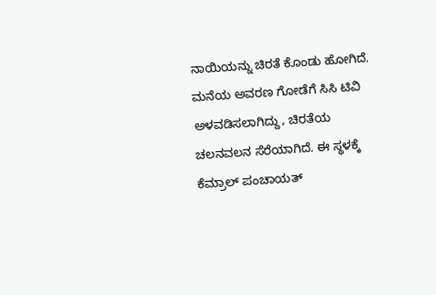ನಾಯಿಯನ್ನು ಚಿರತೆ ಕೊಂಡು ಹೋಗಿದೆ. ಮನೆಯ ಅವರಣ ಗೋಡೆಗೆ ಸಿಸಿ ಟಿವಿ ಅಳವಡಿಸಲಾಗಿದ್ದು, ಚಿರತೆಯ ಚಲನವಲನ ಸೆರೆಯಾಗಿದೆ. ಈ ಸ್ಥಳಕ್ಕೆ ಕೆಮ್ರಾಲ್‌ ಪಂಚಾಯತ್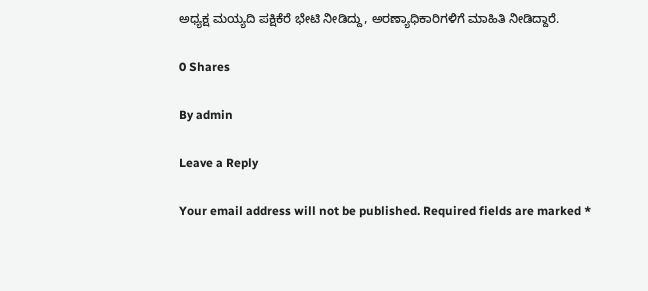ಅಧ್ಯಕ್ಷ ಮಯ್ಯದಿ ಪಕ್ಷಿಕೆರೆ ಭೇಟಿ ನೀಡಿದ್ದು, ಅರಣ್ಯಾಧಿಕಾರಿಗಳಿಗೆ ಮಾಹಿತಿ ನೀಡಿದ್ದಾರೆ.

0 Shares

By admin

Leave a Reply

Your email address will not be published. Required fields are marked *